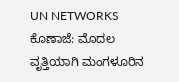UN NETWORKS
ಕೊಣಾಜೆ: ಮೊದಲ ವೃತ್ತಿಯಾಗಿ ಮಂಗಳೂರಿನ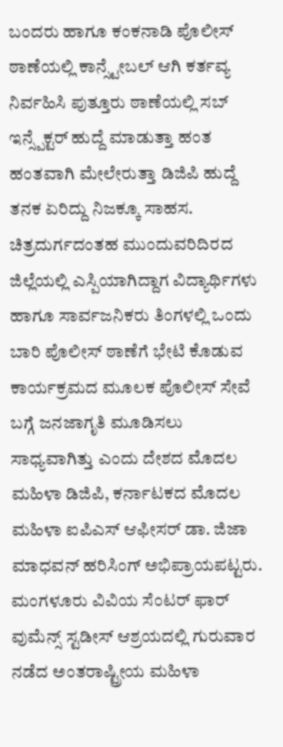ಬಂದರು ಹಾಗೂ ಕಂಕನಾಡಿ ಪೊಲೀಸ್ ಠಾಣೆಯಲ್ಲಿ ಕಾನ್ಸ್ಟೇಬಲ್ ಆಗಿ ಕರ್ತವ್ಯ ನಿರ್ವಹಿಸಿ ಪುತ್ತೂರು ಠಾಣೆಯಲ್ಲಿ ಸಬ್ ಇನ್ಸ್ಪೆಕ್ಟರ್ ಹುದ್ದೆ ಮಾಡುತ್ತಾ ಹಂತ ಹಂತವಾಗಿ ಮೇಲೇರುತ್ತಾ ಡಿಜಿಪಿ ಹುದ್ದೆ ತನಕ ಏರಿದ್ದು ನಿಜಕ್ಕೂ ಸಾಹಸ.
ಚಿತ್ರದುರ್ಗದಂತಹ ಮುಂದುವರಿದಿರದ ಜಿಲ್ಲೆಯಲ್ಲಿ ಎಸ್ಪಿಯಾಗಿದ್ದಾಗ ವಿದ್ಯಾರ್ಥಿಗಳು ಹಾಗೂ ಸಾರ್ವಜನಿಕರು ತಿಂಗಳಲ್ಲಿ ಒಂದು ಬಾರಿ ಪೊಲೀಸ್ ಠಾಣೆಗೆ ಭೇಟಿ ಕೊಡುವ ಕಾರ್ಯಕ್ರಮದ ಮೂಲಕ ಪೊಲೀಸ್ ಸೇವೆ ಬಗ್ಗೆ ಜನಜಾಗೃತಿ ಮೂಡಿಸಲು ಸಾಧ್ಯವಾಗಿತ್ತು ಎಂದು ದೇಶದ ಮೊದಲ ಮಹಿಳಾ ಡಿಜಿಪಿ, ಕರ್ನಾಟಕದ ಮೊದಲ ಮಹಿಳಾ ಐಪಿಎಸ್ ಆಫೀಸರ್ ಡಾ. ಜಿಜಾ ಮಾಧವನ್ ಹರಿಸಿಂಗ್ ಅಭಿಪ್ರಾಯಪಟ್ಟರು.
ಮಂಗಳೂರು ವಿವಿಯ ಸೆಂಟರ್ ಫಾರ್ ವುಮೆನ್ಸ್ ಸ್ಟಡೀಸ್ ಆಶ್ರಯದಲ್ಲಿ ಗುರುವಾರ ನಡೆದ ಅಂತರಾಷ್ಟ್ರೀಯ ಮಹಿಳಾ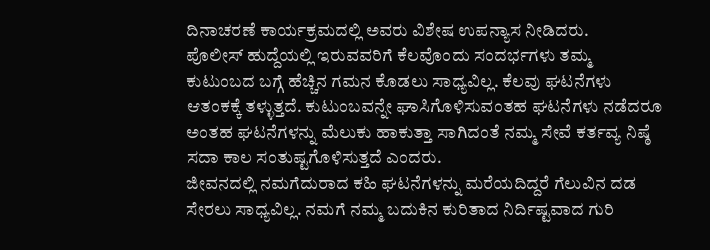ದಿನಾಚರಣೆ ಕಾರ್ಯಕ್ರಮದಲ್ಲಿ ಅವರು ವಿಶೇಷ ಉಪನ್ಯಾಸ ನೀಡಿದರು.
ಪೊಲೀಸ್ ಹುದ್ದೆಯಲ್ಲಿ ಇರುವವರಿಗೆ ಕೆಲವೊಂದು ಸಂದರ್ಭಗಳು ತಮ್ಮ ಕುಟುಂಬದ ಬಗ್ಗೆ ಹೆಚ್ಚಿನ ಗಮನ ಕೊಡಲು ಸಾಧ್ಯವಿಲ್ಲ. ಕೆಲವು ಘಟನೆಗಳು ಆತಂಕಕ್ಕೆ ತಳ್ಳುತ್ತದೆ. ಕುಟುಂಬವನ್ನೇ ಘಾಸಿಗೊಳಿಸುವಂತಹ ಘಟನೆಗಳು ನಡೆದರೂ ಅಂತಹ ಘಟನೆಗಳನ್ನು ಮೆಲುಕು ಹಾಕುತ್ತಾ ಸಾಗಿದಂತೆ ನಮ್ಮ ಸೇವೆ ಕರ್ತವ್ಯ ನಿಷ್ಠೆ ಸದಾ ಕಾಲ ಸಂತುಷ್ಟಗೊಳಿಸುತ್ತದೆ ಎಂದರು.
ಜೀವನದಲ್ಲಿ ನಮಗೆದುರಾದ ಕಹಿ ಘಟನೆಗಳನ್ನು ಮರೆಯದಿದ್ದರೆ ಗೆಲುವಿನ ದಡ ಸೇರಲು ಸಾಧ್ಯವಿಲ್ಲ. ನಮಗೆ ನಮ್ಮ ಬದುಕಿನ ಕುರಿತಾದ ನಿರ್ದಿಷ್ಟವಾದ ಗುರಿ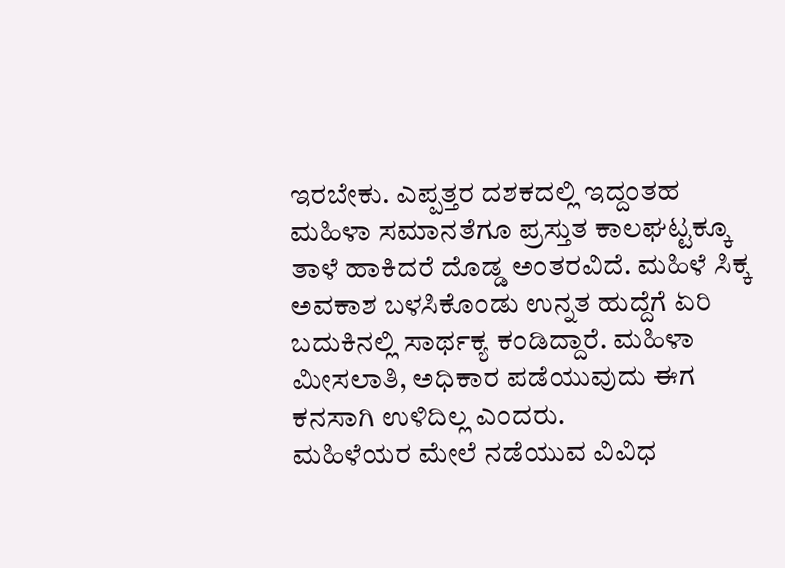ಇರಬೇಕು. ಎಪ್ಪತ್ತರ ದಶಕದಲ್ಲಿ ಇದ್ದಂತಹ ಮಹಿಳಾ ಸಮಾನತೆಗೂ ಪ್ರಸ್ತುತ ಕಾಲಘಟ್ಟಕ್ಕೂ ತಾಳೆ ಹಾಕಿದರೆ ದೊಡ್ಡ ಅಂತರವಿದೆ. ಮಹಿಳೆ ಸಿಕ್ಕ ಅವಕಾಶ ಬಳಸಿಕೊಂಡು ಉನ್ನತ ಹುದ್ದೆಗೆ ಏರಿ ಬದುಕಿನಲ್ಲಿ ಸಾರ್ಥಕ್ಯ ಕಂಡಿದ್ದಾರೆ. ಮಹಿಳಾ ಮೀಸಲಾತಿ, ಅಧಿಕಾರ ಪಡೆಯುವುದು ಈಗ ಕನಸಾಗಿ ಉಳಿದಿಲ್ಲ ಎಂದರು.
ಮಹಿಳೆಯರ ಮೇಲೆ ನಡೆಯುವ ವಿವಿಧ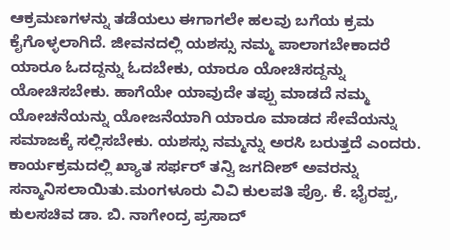ಆಕ್ರಮಣಗಳನ್ನು ತಡೆಯಲು ಈಗಾಗಲೇ ಹಲವು ಬಗೆಯ ಕ್ರಮ ಕೈಗೊಳ್ಳಲಾಗಿದೆ. ಜೀವನದಲ್ಲಿ ಯಶಸ್ಸು ನಮ್ಮ ಪಾಲಾಗಬೇಕಾದರೆ ಯಾರೂ ಓದದ್ದನ್ನು ಓದಬೇಕು, ಯಾರೂ ಯೋಚಿಸದ್ದನ್ನು ಯೋಚಿಸಬೇಕು. ಹಾಗೆಯೇ ಯಾವುದೇ ತಪ್ಪು ಮಾಡದೆ ನಮ್ಮ ಯೋಚನೆಯನ್ನು ಯೋಜನೆಯಾಗಿ ಯಾರೂ ಮಾಡದ ಸೇವೆಯನ್ನು ಸಮಾಜಕ್ಕೆ ಸಲ್ಲಿಸಬೇಕು. ಯಶಸ್ಸು ನಮ್ಮನ್ನು ಅರಸಿ ಬರುತ್ತದೆ ಎಂದರು.
ಕಾರ್ಯಕ್ರಮದಲ್ಲಿ ಖ್ಯಾತ ಸರ್ಫರ್ ತನ್ವಿ ಜಗದೀಶ್ ಅವರನ್ನು ಸನ್ಮಾನಿಸಲಾಯಿತು.ಮಂಗಳೂರು ವಿವಿ ಕುಲಪತಿ ಪ್ರೊ. ಕೆ. ಭೈರಪ್ಪ, ಕುಲಸಚಿವ ಡಾ. ಬಿ. ನಾಗೇಂದ್ರ ಪ್ರಸಾದ್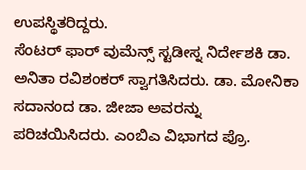ಉಪಸ್ಥಿತರಿದ್ದರು.
ಸೆಂಟರ್ ಫಾರ್ ವುಮೆನ್ಸ್ ಸ್ಟಡೀಸ್ನ ನಿರ್ದೇಶಕಿ ಡಾ. ಅನಿತಾ ರವಿಶಂಕರ್ ಸ್ವಾಗತಿಸಿದರು. ಡಾ. ಮೋನಿಕಾ ಸದಾನಂದ ಡಾ. ಜೀಜಾ ಅವರನ್ನು ಪರಿಚಯಿಸಿದರು. ಎಂಬಿಎ ವಿಭಾಗದ ಪ್ರೊ.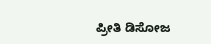ಪ್ರೀತಿ ಡಿಸೋಜ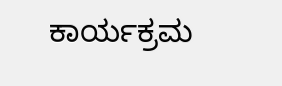ಕಾರ್ಯಕ್ರಮ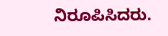ನಿರೂಪಿಸಿದರು.